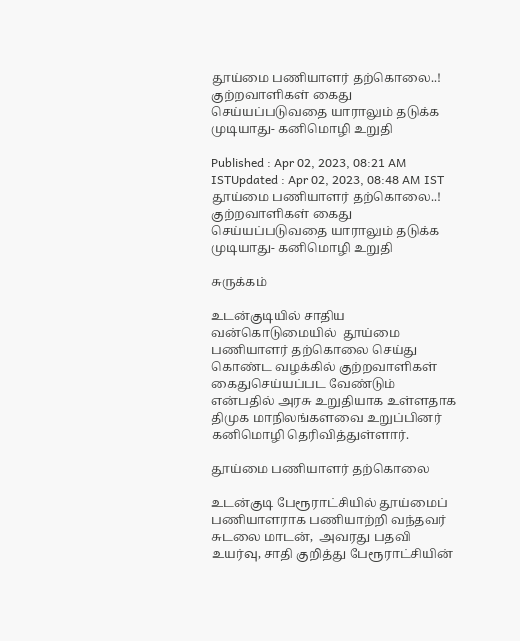தூய்மை பணியாளர் தற்கொலை..! குற்றவாளிகள் கைது செய்யப்படுவதை யாராலும் தடுக்க முடியாது- கனிமொழி உறுதி

Published : Apr 02, 2023, 08:21 AM ISTUpdated : Apr 02, 2023, 08:48 AM IST
தூய்மை பணியாளர் தற்கொலை..! குற்றவாளிகள் கைது செய்யப்படுவதை யாராலும் தடுக்க முடியாது- கனிமொழி உறுதி

சுருக்கம்

உடன்குடியில் சாதிய வன்கொடுமையில்  தூய்மை பணியாளர் தற்கொலை செய்து கொண்ட வழக்கில் குற்றவாளிகள் கைதுசெய்யப்பட வேண்டும் என்பதில் அரசு உறுதியாக உள்ளதாக திமுக மாநிலங்களவை உறுப்பினர் கனிமொழி தெரிவித்துள்ளார்.

தூய்மை பணியாளர் தற்கொலை

உடன்குடி பேரூராட்சியில் தூய்மைப் பணியாளராக பணியாற்றி வந்தவர் சுடலை மாடன்,  அவரது பதவி உயர்வு, சாதி குறித்து பேரூராட்சியின்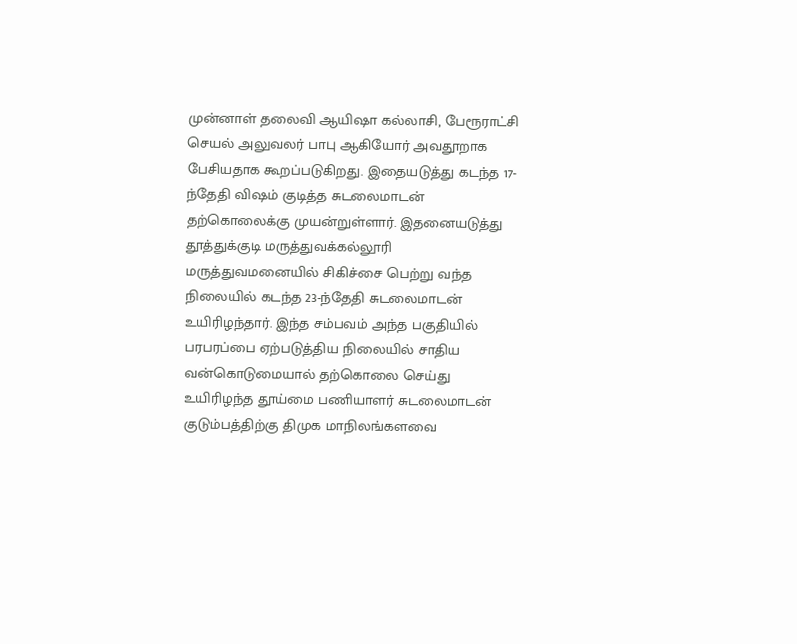முன்னாள் தலைவி ஆயிஷா கல்லாசி, பேரூராட்சி செயல் அலுவலர் பாபு ஆகியோர் அவதூறாக பேசியதாக கூறப்படுகிறது. இதையடுத்து கடந்த 17-ந்தேதி விஷம் குடித்த சுடலைமாடன் தற்கொலைக்கு முயன்றுள்ளார். இதனையடுத்து தூத்துக்குடி மருத்துவக்கல்லூரி மருத்துவமனையில் சிகிச்சை பெற்று வந்த நிலையில் கடந்த 23-ந்தேதி சுடலைமாடன் உயிரிழந்தார். இந்த சம்பவம் அந்த பகுதியில் பரபரப்பை ஏற்படுத்திய நிலையில் சாதிய வன்கொடுமையால் தற்கொலை செய்து உயிரிழந்த தூய்மை பணியாளர் சுடலைமாடன் குடும்பத்திற்கு திமுக மாநிலங்களவை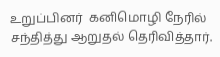உறுப்பினர்  கனிமொழி நேரில் சந்தித்து ஆறுதல் தெரிவித்தார்.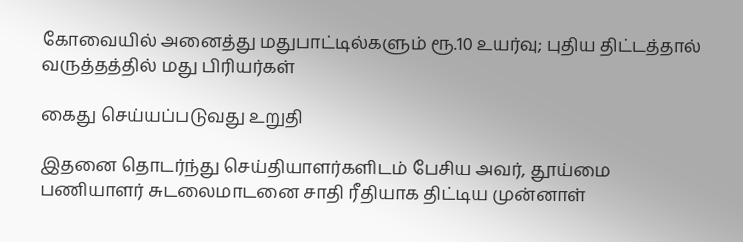கோவையில் அனைத்து மதுபாட்டில்களும் ரூ.10 உயர்வு; புதிய திட்டத்தால் வருத்தத்தில் மது பிரியர்கள்

கைது செய்யப்படுவது உறுதி

இதனை தொடர்ந்து செய்தியாளர்களிடம் பேசிய அவர், தூய்மை பணியாளர் சுடலைமாடனை சாதி ரீதியாக திட்டிய முன்னாள்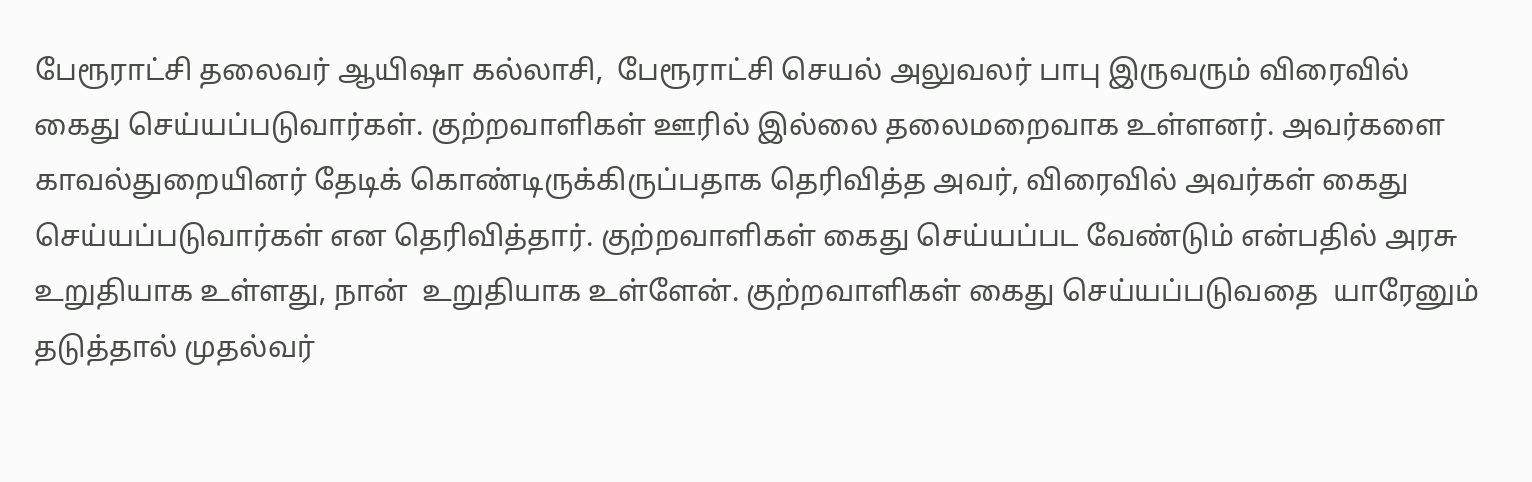பேரூராட்சி தலைவர் ஆயிஷா கல்லாசி,  பேரூராட்சி செயல் அலுவலர் பாபு இருவரும் விரைவில் கைது செய்யப்படுவார்கள். குற்றவாளிகள் ஊரில் இல்லை தலைமறைவாக உள்ளனர். அவர்களை காவல்துறையினர் தேடிக் கொண்டிருக்கிருப்பதாக தெரிவித்த அவர், விரைவில் அவர்கள் கைது செய்யப்படுவார்கள் என தெரிவித்தார். குற்றவாளிகள் கைது செய்யப்பட வேண்டும் என்பதில் அரசு உறுதியாக உள்ளது, நான்  உறுதியாக உள்ளேன். குற்றவாளிகள் கைது செய்யப்படுவதை  யாரேனும் தடுத்தால் முதல்வர்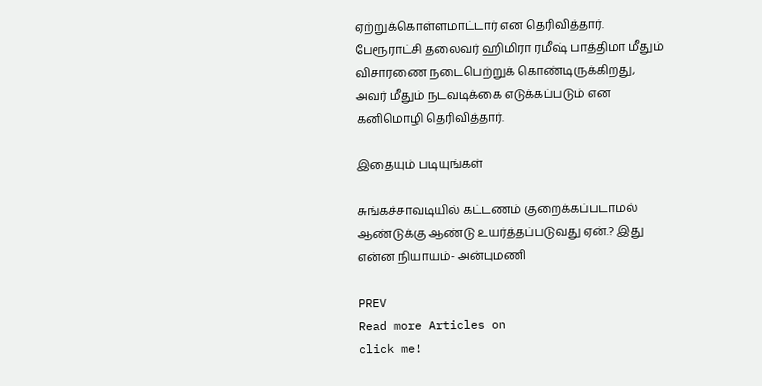ஏற்றுக்கொள்ளமாட்டார் என தெரிவித்தார். பேரூராட்சி தலைவர் ஹிமிரா ரமீஷ் பாத்திமா மீதும் விசாரணை நடைபெற்றுக் கொண்டிருக்கிறது, அவர் மீதும் நடவடிக்கை எடுக்கப்படும் என கனிமொழி தெரிவித்தார்.

இதையும் படியுங்கள்

சுங்கச்சாவடியில் கட்டணம் குறைக்கப்படாமல் ஆண்டுக்கு ஆண்டு உயர்த்தப்படுவது ஏன்.? இது என்ன நியாயம்- அன்புமணி

PREV
Read more Articles on
click me!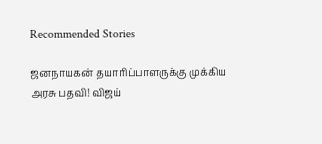Recommended Stories

ஜனநாயகன் தயாரிப்பாளருக்கு முக்கிய அரசு பதவி! விஜய்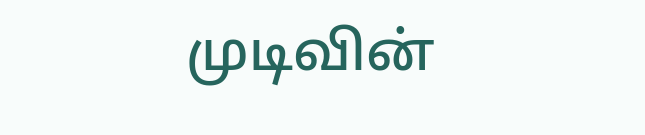முடிவின்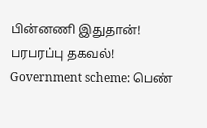பின்னணி இதுதான்! பரபரப்பு தகவல்!
Government scheme: பெண்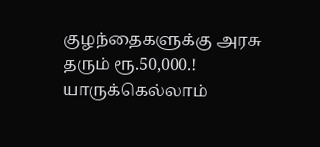குழந்தைகளுக்கு அரசு தரும் ரூ.50,000.! யாருக்கெல்லாம்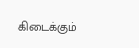கிடைக்கும்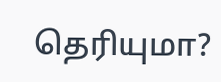தெரியுமா?